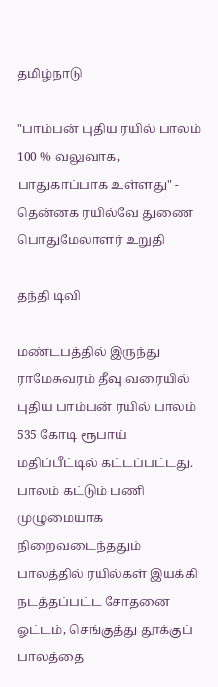தமிழ்நாடு

"பாம்பன் புதிய ரயில் பாலம் 100 % வலுவாக, பாதுகாப்பாக உள்ளது" - தென்னக ரயில்வே துணை பொதுமேலாளர் உறுதி

தந்தி டிவி

மண்டபத்தில் இருந்து ராமேசுவரம் தீவு வரையில் புதிய பாம்பன் ரயில் பாலம் 535 கோடி ரூபாய் மதிப்பீட்டில் கட்டப்பட்டது. பாலம் கட்டும் பணி முழுமையாக நிறைவடைந்ததும் பாலத்தில் ரயில்கள் இயக்கி நடத்தப்பட்ட சோதனை ஓட்டம், செங்குத்து தூக்குப் பாலத்தை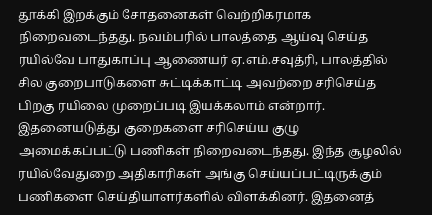தூக்கி இறக்கும் சோதனைகள் வெற்றிகரமாக நிறைவடைந்தது. நவம்பரில் பாலத்தை ஆய்வு செய்த ரயில்வே பாதுகாப்பு ஆணையர் ஏ.எம்.சவுத்ரி, பாலத்தில் சில குறைபாடுகளை சுட்டிக்காட்டி அவற்றை சரிசெய்த பிறகு ரயிலை முறைப்படி இயக்கலாம் என்றார். இதனையடுத்து குறைகளை சரிசெய்ய குழு அமைக்கப்பட்டு பணிகள் நிறைவடைந்தது. இந்த சூழலில் ரயில்வேதுறை அதிகாரிகள் அங்கு செய்யப்பட்டிருக்கும் பணிகளை செய்தியாளர்களில் விளக்கினர். இதனைத்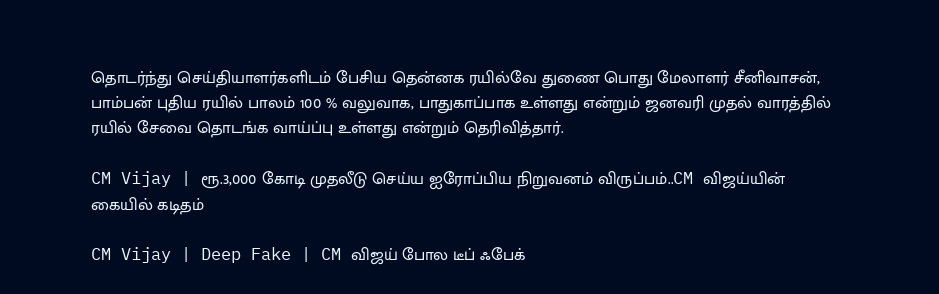தொடர்ந்து செய்தியாளர்களிடம் பேசிய தென்னக ரயில்வே துணை பொது மேலாளர் சீனிவாசன், பாம்பன் புதிய ரயில் பாலம் 100 % வலுவாக, பாதுகாப்பாக உள்ளது என்றும் ஜனவரி முதல் வாரத்தில் ரயில் சேவை தொடங்க வாய்ப்பு உள்ளது என்றும் தெரிவித்தார்.

CM Vijay | ரூ.3,000 கோடி முதலீடு செய்ய ஐரோப்பிய நிறுவனம் விருப்பம்..CM விஜய்யின் கையில் கடிதம்

CM Vijay | Deep Fake | CM விஜய் போல டீப் ஃபேக்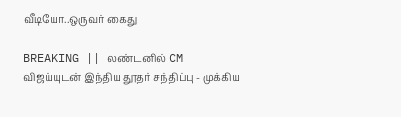வீடியோ..ஒருவர் கைது

BREAKING || லண்டனில் CM விஜய்யுடன் இந்திய தூதர் சந்திப்பு - முக்கிய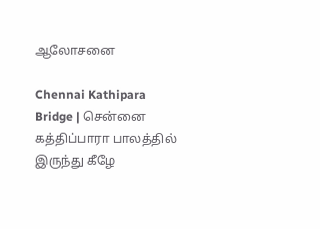ஆலோசனை

Chennai Kathipara Bridge | சென்னை கத்திப்பாரா பாலத்தில் இருந்து கீழே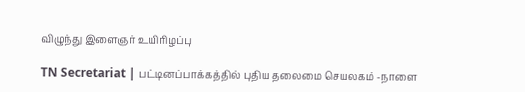விழுந்து இளைஞர் உயிரிழப்பு

TN Secretariat | பட்டினப்பாக்கத்தில் புதிய தலைமை செயலகம் -நாளை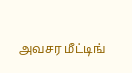அவசர மீட்டிங்